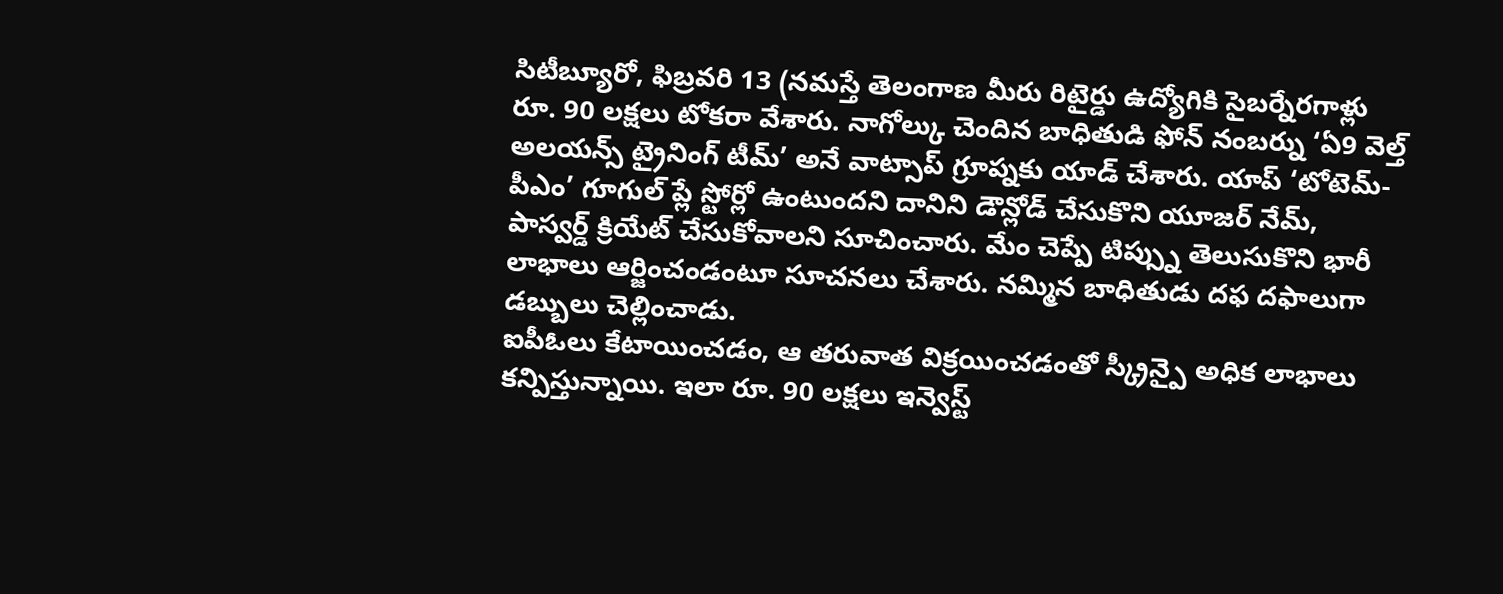సిటీబ్యూరో, ఫిబ్రవరి 13 (నమస్తే తెలంగాణ మీరు రిటైర్డు ఉద్యోగికి సైబర్నేరగాళ్లు రూ. 90 లక్షలు టోకరా వేశారు. నాగోల్కు చెందిన బాధితుడి ఫోన్ నంబర్ను ‘ఏ9 వెల్త్ అలయన్స్ ట్రైనింగ్ టీమ్’ అనే వాట్సాప్ గ్రూప్నకు యాడ్ చేశారు. యాప్ ‘టోటెమ్-పీఎం’ గూగుల్ ప్లే స్టోర్లో ఉంటుందని దానిని డౌన్లోడ్ చేసుకొని యూజర్ నేమ్, పాస్వర్డ్ క్రియేట్ చేసుకోవాలని సూచించారు. మేం చెప్పే టిప్స్ను తెలుసుకొని భారీ లాభాలు ఆర్జించండంటూ సూచనలు చేశారు. నమ్మిన బాధితుడు దఫ దఫాలుగా డబ్బులు చెల్లించాడు.
ఐపీఓలు కేటాయించడం, ఆ తరువాత విక్రయించడంతో స్క్రీన్పై అధిక లాభాలు కన్పిస్తున్నాయి. ఇలా రూ. 90 లక్షలు ఇన్వెస్ట్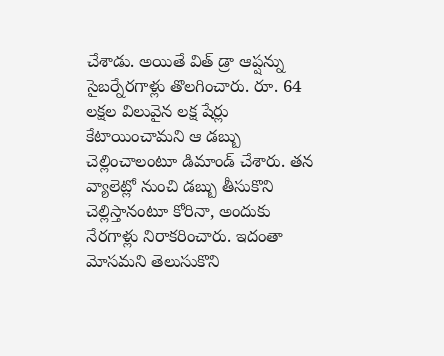చేశాడు. అయితే విత్ డ్రా ఆప్షన్ను సైబర్నేరగాళ్లు తొలగించారు. రూ. 64 లక్షల విలువైన లక్ష షేర్లు కేటాయించామని ఆ డబ్బు చెల్లించాలంటూ డిమాండ్ చేశారు. తన వ్యాలెట్లో నుంచి డబ్బు తీసుకొని చెల్లిస్తానంటూ కోరినా, అందుకు నేరగాళ్లు నిరాకరించారు. ఇదంతా మోసమని తెలుసుకొని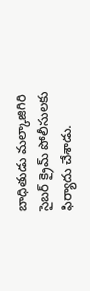బాధితుడు మల్కాజిగిరి సైబర్ క్రైమ్ పోలీసులకు ఫిర్యాదు చేశాడు.